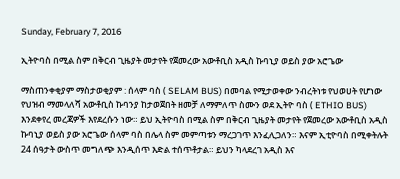Sunday, February 7, 2016

ኢትዮባስ በሚል ስም በቅርብ ጊዜያት መታየት የጀመረው አውቶቢስ አዲስ ኩባኒያ ወይስ ያው አሮጌው

ማስጠንቀቂያም ማስታወቂያም : ሰላም ባስ ( SELAM BUS) በመባል የሚታወቀው ንብረትነቱ የህወሀት የሆነው የህዝብ ማመላለሻ አውቶቢስ ኩባንያ ከታወጀበት ዘመቻ ለማምለጥ ስሙን ወደ ኢትዮ ባስ ( ETHIO BUS) እንደቀየረ መረጃዎች እየደረሱን ነው። ይህ ኢትዮባስ በሚል ስም በቅርብ ጊዜያት መታየት የጀመረው አውቶቢስ አዲስ ኩባኒያ ወይስ ያው አሮጌው ሰላም ባስ በሌላ ስም መምጣቱን ማረጋገጥ እንፈሊጋለን። እናም ኢቲዮባስ በሚቀትሉት 24 ሰዓታት ውስጥ መግለጭ እንዲሰጥ እድል ተሰጥቶታል። ይህን ካላደረገ አዲስ እና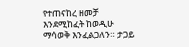የተጠናከረ ዘመቻ እንደሚከፈት ከወዲሁ ማሳወቅ እንፈልጋለን። ታጋይ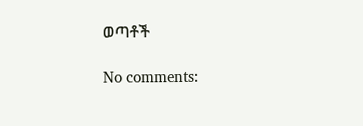ወጣቶች

No comments: